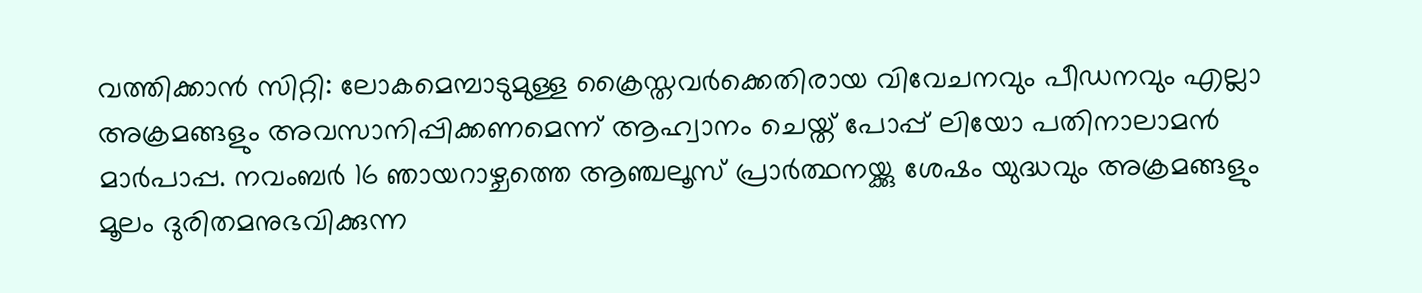വത്തിക്കാൻ സിറ്റി: ലോകമെമ്പാടുമുള്ള ക്രൈസ്തവർക്കെതിരായ വിവേചനവും പീഡനവും എല്ലാ അക്രമങ്ങളും അവസാനിപ്പിക്കണമെന്ന് ആഹ്വാനം ചെയ്ത് പോപ്പ് ലിയോ പതിനാലാമൻ മാർപാപ്പ. നവംബർ 16 ഞായറാഴ്ചത്തെ ആഞ്ചലൂസ് പ്രാർത്ഥനയ്ക്കു ശേഷം യുദ്ധവും അക്രമങ്ങളും മൂലം ദുരിതമനുഭവിക്കുന്ന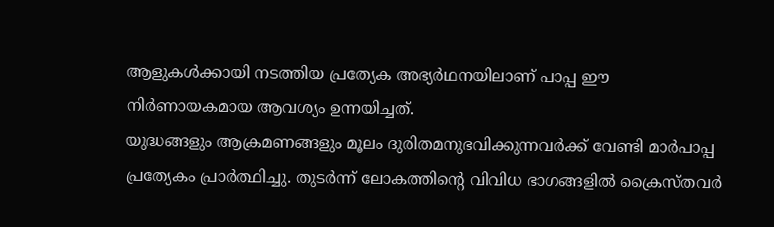ആളുകൾക്കായി നടത്തിയ പ്രത്യേക അഭ്യർഥനയിലാണ് പാപ്പ ഈ നിർണായകമായ ആവശ്യം ഉന്നയിച്ചത്.
യുദ്ധങ്ങളും ആക്രമണങ്ങളും മൂലം ദുരിതമനുഭവിക്കുന്നവർക്ക് വേണ്ടി മാർപാപ്പ പ്രത്യേകം പ്രാർത്ഥിച്ചു. തുടർന്ന് ലോകത്തിന്റെ വിവിധ ഭാഗങ്ങളിൽ ക്രൈസ്തവർ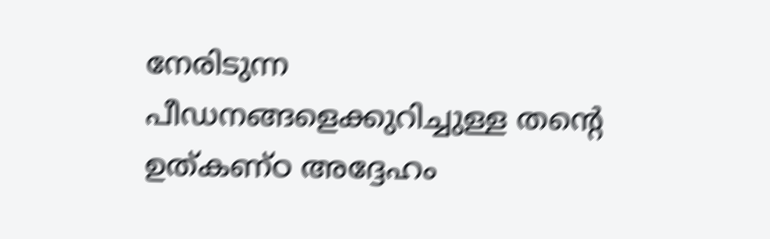നേരിടുന്ന പീഡനങ്ങളെക്കുറിച്ചുള്ള തന്റെ ഉത്കണ്ഠ അദ്ദേഹം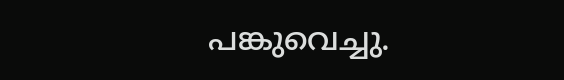പങ്കുവെച്ചു.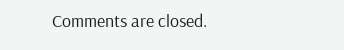Comments are closed.